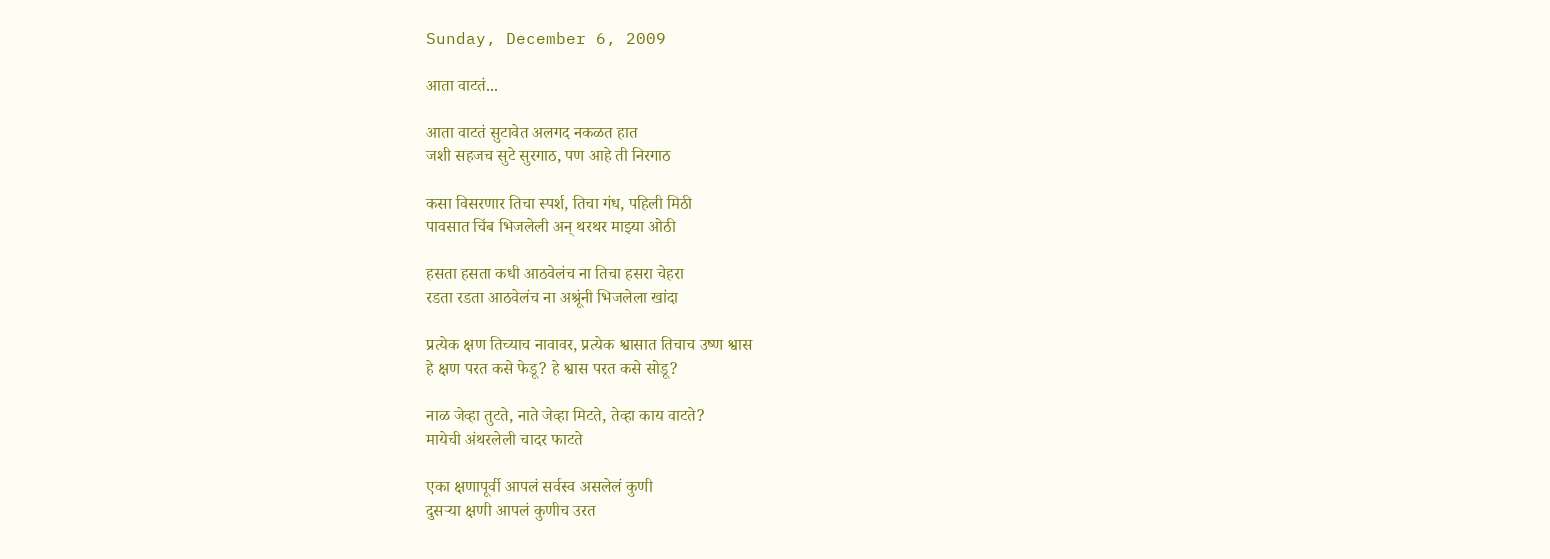Sunday, December 6, 2009

आता वाटतं...

आता वाटतं सुटावेत अलगद नकळत हात
जशी सहजच सुटे सुरगाठ, पण आहे ती निरगाठ

कसा विसरणार तिचा स्पर्श, तिचा गंध, पहिली मिठी
पावसात चिंब भिजलेली अन्‌ थरथर माझ्या ओठी

हसता हसता कधी आठवेलंच ना तिचा हसरा चेहरा
रडता रडता आठवेलंच ना अश्रूंनी भिजलेला खांदा

प्रत्येक क्षण तिच्याच नावावर, प्रत्येक श्वासात तिचाच उष्ण श्वास
हे क्षण परत कसे फेडू? हे श्वास परत कसे सोडू?

नाळ जेव्हा तुटते, नाते जेव्हा मिटते, तेव्हा काय वाटते?
मायेची अंथरलेली चादर फाटते

एका क्षणापूर्वी आपलं सर्वस्व असलेलं कुणी
दुसर्‍या क्षणी आपलं कुणीच उरत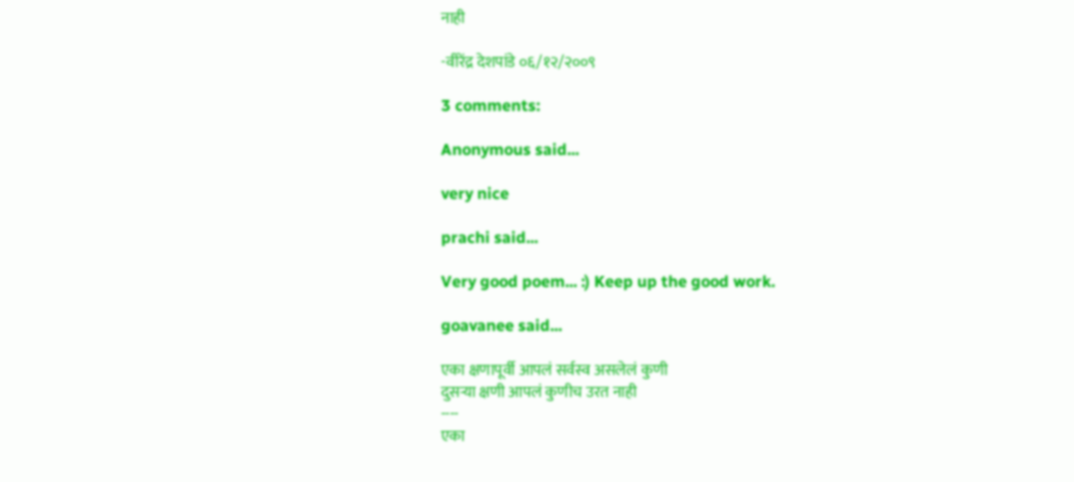नाही

-वीरेंद्र देशपांडे ०६/१२/२००९

3 comments:

Anonymous said...

very nice

prachi said...

Very good poem... :) Keep up the good work.

goavanee said...

एका क्षणापूर्वी आपलं सर्वस्व असलेलं कुणी
दुसर्‍या क्षणी आपलं कुणीच उरत नाही
----
एका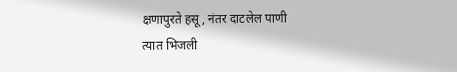क्षणापुरते हसू, नंतर दाटलेल पाणी
त्यात भिजली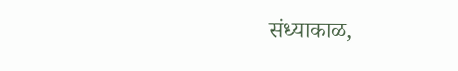संध्याकाळ,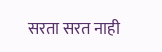सरता सरत नाही